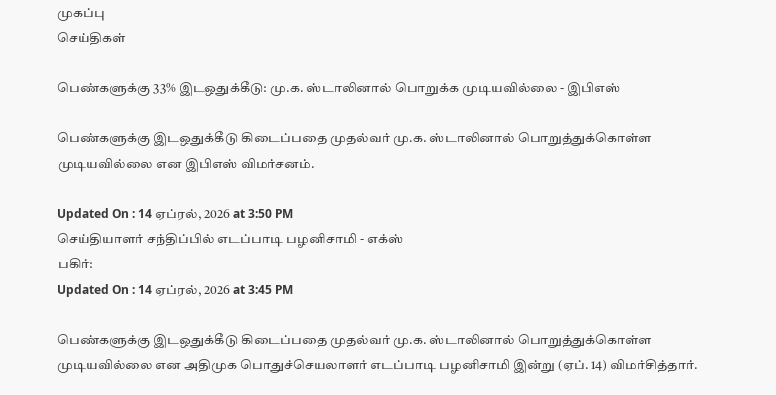முகப்பு
செய்திகள்

பெண்களுக்கு 33% இடஒதுக்கீடு: மு.க. ஸ்டாலினால் பொறுக்க முடியவில்லை - இபிஎஸ்

பெண்களுக்கு இடஒதுக்கீடு கிடைப்பதை முதல்வர் மு.க. ஸ்டாலினால் பொறுத்துக்கொள்ள முடியவில்லை என இபிஎஸ் விமர்சனம்.

Updated On : 14 ஏப்ரல், 2026 at 3:50 PM
செய்தியாளர் சந்திப்பில் எடப்பாடி பழனிசாமி - எக்ஸ்
பகிர்:
Updated On : 14 ஏப்ரல், 2026 at 3:45 PM

பெண்களுக்கு இடஒதுக்கீடு கிடைப்பதை முதல்வர் மு.க. ஸ்டாலினால் பொறுத்துக்கொள்ள முடியவில்லை என அதிமுக பொதுச்செயலாளர் எடப்பாடி பழனிசாமி இன்று (ஏப். 14) விமர்சித்தார்.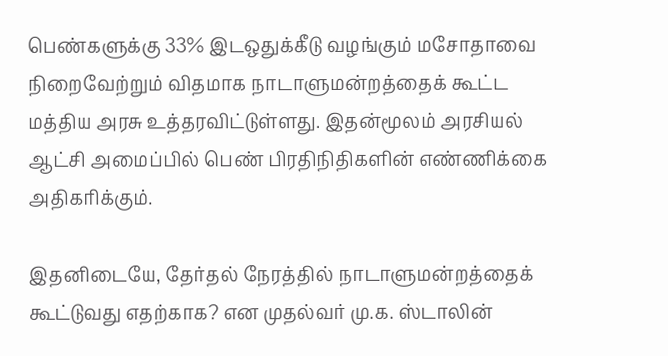பெண்களுக்கு 33% இடஒதுக்கீடு வழங்கும் மசோதாவை நிறைவேற்றும் விதமாக நாடாளுமன்றத்தைக் கூட்ட மத்திய அரசு உத்தரவிட்டுள்ளது. இதன்மூலம் அரசியல் ஆட்சி அமைப்பில் பெண் பிரதிநிதிகளின் எண்ணிக்கை அதிகரிக்கும்.

இதனிடையே, தேர்தல் நேரத்தில் நாடாளுமன்றத்தைக் கூட்டுவது எதற்காக? என முதல்வர் மு.க. ஸ்டாலின்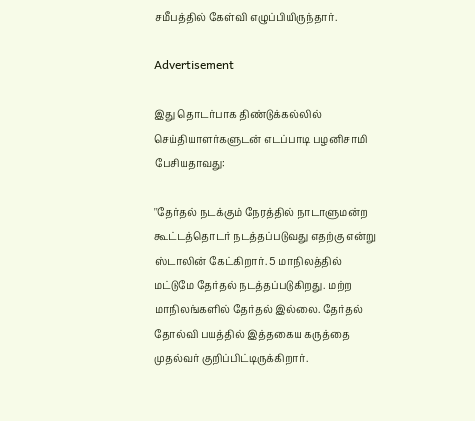சமீபத்தில் கேள்வி எழுப்பியிருந்தார்.

Advertisement

இது தொடர்பாக திண்டுக்கல்லில் செய்தியாளர்களுடன் எடப்பாடி பழனிசாமி பேசியதாவது:

''தேர்தல் நடக்கும் நேரத்தில் நாடாளுமன்ற கூட்டத்தொடர் நடத்தப்படுவது எதற்கு என்று ஸ்டாலின் கேட்கிறார். 5 மாநிலத்தில் மட்டுமே தேர்தல் நடத்தப்படுகிறது. மற்ற மாநிலங்களில் தேர்தல் இல்லை. தேர்தல் தோல்வி பயத்தில் இத்தகைய கருத்தை முதல்வர் குறிப்பிட்டிருக்கிறார்.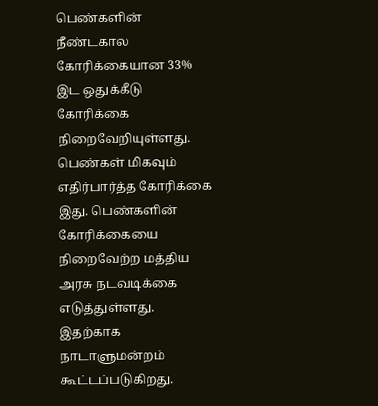பெண்களின் நீண்டகால கோரிக்கையான 33% இட ஒதுக்கீடு கோரிக்கை நிறைவேறியுள்ளது. பெண்கள் மிகவும் எதிர்பார்த்த கோரிக்கை இது. பெண்களின் கோரிக்கையை நிறைவேற்ற மத்திய அரசு நடவடிக்கை எடுத்துள்ளது. இதற்காக நாடாளுமன்றம் கூட்டப்படுகிறது.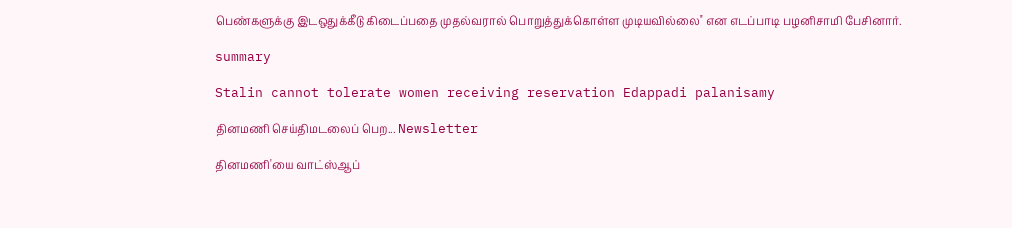பெண்களுக்கு இடஒதுக்கீடு கிடைப்பதை முதல்வரால் பொறுத்துக்கொள்ள முடியவில்லை'' என எடப்பாடி பழனிசாமி பேசினார்.

summary

Stalin cannot tolerate women receiving reservation Edappadi palanisamy

தினமணி செய்திமடலைப் பெற... Newsletter

தினமணி'யை வாட்ஸ்ஆப்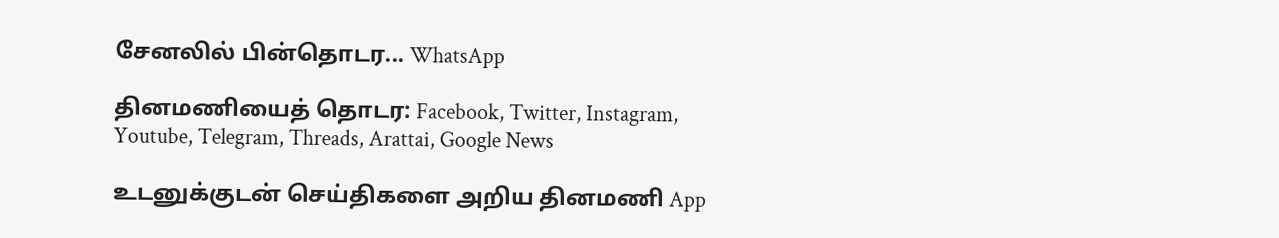சேனலில் பின்தொடர... WhatsApp

தினமணியைத் தொடர: Facebook, Twitter, Instagram, Youtube, Telegram, Threads, Arattai, Google News

உடனுக்குடன் செய்திகளை அறிய தினமணி App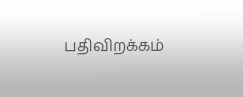பதிவிறக்கம்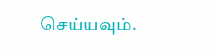செய்யவும்.